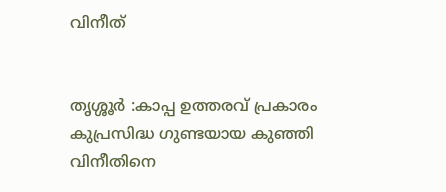വിനീത്


തൃശ്ശൂർ :കാപ്പ ഉത്തരവ് പ്രകാരം കുപ്രസിദ്ധ ഗുണ്ടയായ കുഞ്ഞി വിനീതിനെ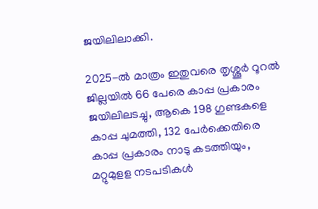ജയിലിലാക്കി.

2025-ൽ മാത്രം ഇതുവരെ തൃശ്ശൂർ റൂറൽ ജില്ലയിൽ 66 പേരെ കാപ്പ പ്രകാരം ജയിലിലടച്ചു, ആകെ 198 ഗുണ്ടകളെ കാപ്പ ചുമത്തി, 132 പേർക്കെതിരെ കാപ്പ പ്രകാരം നാടു കടത്തിയും, മറ്റുമുളള നടപടികൾ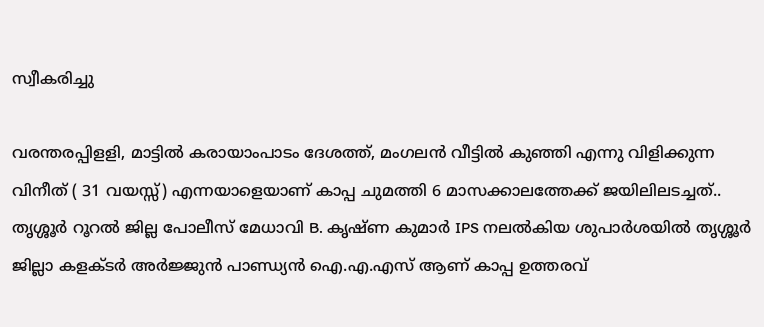സ്വീകരിച്ചു

വരന്തരപ്പിളളി, മാട്ടില്‍ കരായാംപാടം ദേശത്ത്, മംഗലന്‍ വീട്ടില്‍ കുഞ്ഞി എന്നു വിളിക്കുന്ന വിനീത് ( 31 വയസ്സ്) എന്നയാളെയാണ് കാപ്പ ചുമത്തി 6 മാസക്കാലത്തേക്ക് ജയിലിലടച്ചത്..
തൃശ്ശൂർ റൂറൽ ജില്ല പോലീസ് മേധാവി B. കൃഷ്ണ കുമാർ IPS നലൽകിയ ശുപാർശയിൽ തൃശ്ശൂർ ജില്ലാ കളക്ടർ അർജ്ജുൻ പാണ്ഡ്യൻ ഐ.എ.എസ് ആണ് കാപ്പ ഉത്തരവ്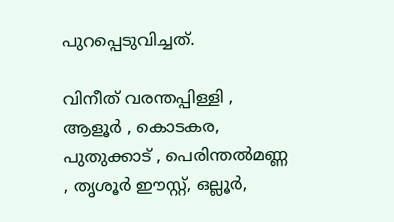പുറപ്പെടുവിച്ചത്.

വിനീത് വരന്തപ്പിള്ളി , ആളൂർ , കൊടകര, പുതുക്കാട് , പെരിന്തല്‍മണ്ണ , തൃശൂര്‍ ഈസ്റ്റ്, ഒല്ലൂർ,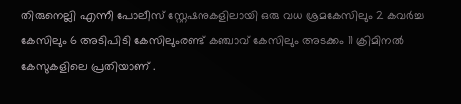തിരുനെല്ലി എന്നീ പോലീസ് സ്റ്റേഷനുകളിലായി ഒരു വധ ശ്രമകേസിലും 2 കവർച്ച കേസിലും 6 അടിപിടി കേസിലുംരണ്ട് കഞ്ചാവ് കേസിലും അടക്കം 11 ക്രിമിനൽ കേസുകളിലെ പ്രതിയാണ് .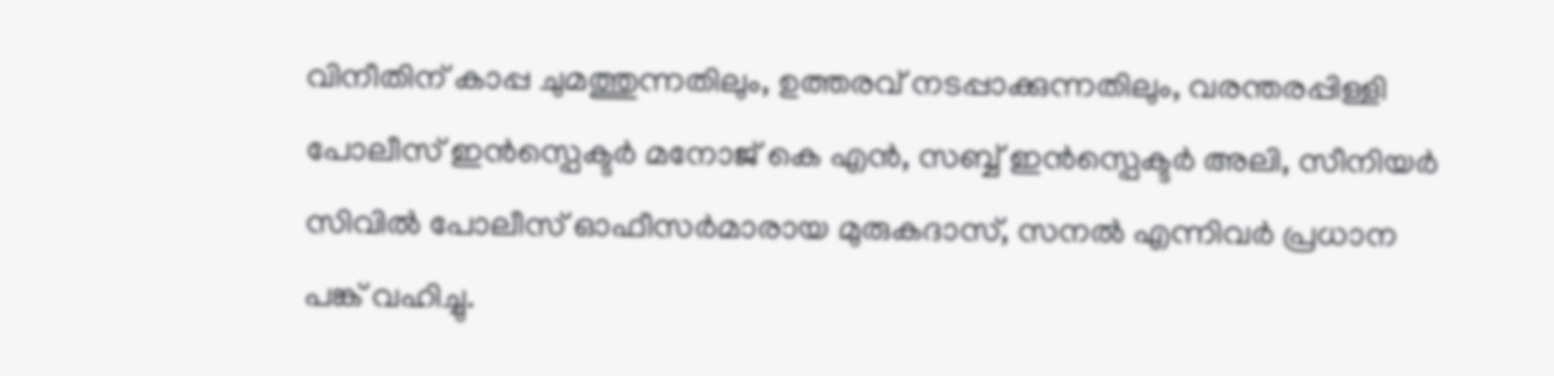വിനീതിന് കാപ്പ ചുമത്തുന്നതിലും, ഉത്തരവ് നടപ്പാക്കുന്നതിലും, വരന്തരപ്പിള്ളി പോലീസ് ഇന്‍സ്പെക്ടര്‍ മനോജ് കെ എൻ, സബ്ബ് ഇന്‍സ്പെക്ടര്‍ അലി, സീനിയർ സിവിൽ പോലീസ് ഓഫീസർമാരായ മുരുകദാസ്, സനല്‍ എന്നിവർ പ്രധാന പങ്ക് വഹിച്ചു.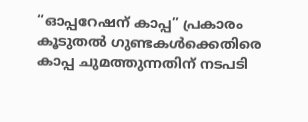“ഓപ്പറേഷന് കാപ്പ” പ്രകാരം കൂടുതൽ ഗുണ്ടകൾക്കെതിരെ കാപ്പ ചുമത്തുന്നതിന് നടപടി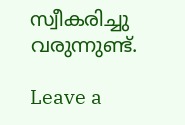സ്വീകരിച്ചു വരുന്നുണ്ട്.

Leave a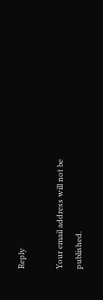Reply

Your email address will not be published.